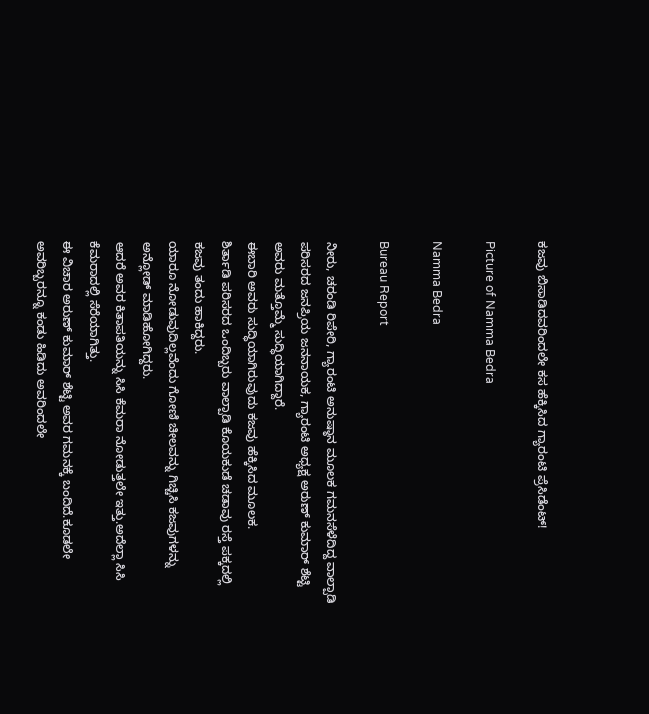ಕಜವು ಬಿಸಾಡಿದವರಿಂದಲೇ ಕಸ ಹೆಕ್ಕಿಸಿದ ಗ್ಯಾರಂಟಿ ಪ್ರೆಸಿಡೆಂಟ್!

Picture of Namma Bedra

Namma Bedra

Bureau Report

ನೀರು, ಚರಂಡಿ ರಿಪೇರಿ, ಗ್ಯಾರಂಟಿ ಅನುಷ್ಠಾನ ಮೂಲಕ ಗಮನಸೆಳೆದಿದ್ದ ವಾಲ್ಪಾಡಿ ಪರಿಸರದ ಜನಪ್ರಿಯ ಜನನಾಯಕ, ಗ್ಯಾರಂಟಿ ಅಧ್ಯಕ್ಷ ಅರುಣ್ ಕುಮಾರ್ ಶೆಟ್ಟಿ ಅವರು ಮತ್ತೊಮ್ಮೆ ಸುದ್ಧಿಯಾಗಿದ್ದಾರೆ.
ಈಬಾರಿ ಅವರು ಸುದ್ಧಿಯಾಗಿರುವುದು ಕಜವು ಹೆಕ್ಕಿಸಿದ ಮೂಲಕ.
ಶಿರ್ತಾಡಿ ಪರಿಸರದ ಒಂದಿಬ್ಬರು ವಾಲ್ಪಾಡಿ ಕೊಯಕುಡೆ ಚಡಾವು ರಸ್ತೆ ಪಕ್ಕದಲ್ಲಿ ಕಜವು ತಂದು ಹಾಕಿದ್ದರು.
ಯಾರೂ ನೋಡುವುದಿಲ್ಲವೆಂದು ಗೋಣಿ ಚೀಲವನ್ನು ಗಿಚ್ಚಿಸಿ ಕಜವುಗಳನ್ನು ಅನ್ಲೋಡ್ ಮಾಡಿಹೋಗಿದ್ದರು.
ಆದರೆ ಅವರ ಕಿತಾಪತಿಯನ್ನು ಸಿಸಿ ಕೆಮರಾ ನೋಡುತ್ತಲೇ ಇತ್ತು.ಅದೆಲ್ಲಾ ಸಿಸಿ ಕೆಮರಾದಲ್ಲಿ ಸೆರೆಯಾಗಿತ್ತು.
ಈ ವಿಚಾರ ಅರುಣ್ ಕುಮಾರ್ ಶೆಟ್ಟಿ ಅವರ ಗಮನಕ್ಕೆ ಬಂದಿದೆ.ಕೂಡಲೇ ಅವರಿಬ್ಬರನ್ನೂ ಕಂಡು ಹಿಡಿದು ಅವರಿಂದಲೇ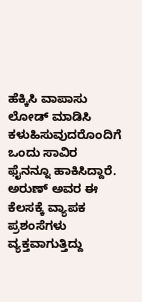ಹೆಕ್ಕಿಸಿ ವಾಪಾಸು ಲೋಡ್ ಮಾಡಿಸಿ ಕಳುಹಿಸುವುದರೊಂದಿಗೆ ಒಂದು ಸಾವಿರ ಫೈನನ್ನೂ ಹಾಕಿಸಿದ್ದಾರೆ.
ಅರುಣ್ ಅವರ ಈ ಕೆಲಸಕ್ಕೆ ವ್ಯಾಪಕ ಪ್ರಶಂಸೆಗಳು ವ್ಯಕ್ತವಾಗುತ್ತಿದ್ದು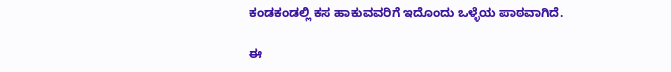ಕಂಡಕಂಡಲ್ಲಿ ಕಸ ಹಾಕುವವರಿಗೆ ಇದೊಂದು ಒಳ್ಳೆಯ ಪಾಠವಾಗಿದೆ.

ಈ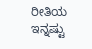ರೀತಿಯ ಇನ್ನಷ್ಟು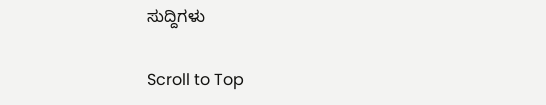ಸುದ್ದಿಗಳು

Scroll to Top